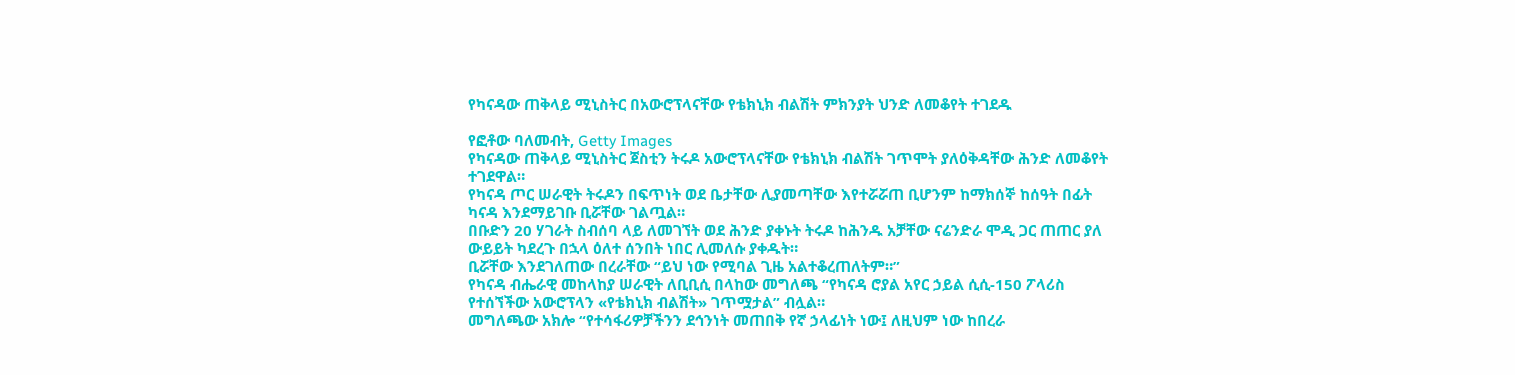የካናዳው ጠቅላይ ሚኒስትር በአውሮፕላናቸው የቴክኒክ ብልሽት ምክንያት ህንድ ለመቆየት ተገደዱ

የፎቶው ባለመብት, Getty Images
የካናዳው ጠቅላይ ሚኒስትር ጀስቲን ትሩዶ አውሮፕላናቸው የቴክኒክ ብልሽት ገጥሞት ያለዕቅዳቸው ሕንድ ለመቆየት ተገደዋል።
የካናዳ ጦር ሠራዊት ትሩዶን በፍጥነት ወደ ቤታቸው ሊያመጣቸው እየተሯሯጠ ቢሆንም ከማክሰኞ ከሰዓት በፊት ካናዳ እንደማይገቡ ቢሯቸው ገልጧል።
በቡድን 20 ሃገራት ስብሰባ ላይ ለመገኘት ወደ ሕንድ ያቀኑት ትሩዶ ከሕንዱ አቻቸው ናሬንድራ ሞዲ ጋር ጠጠር ያለ ውይይት ካደረጉ በኋላ ዕለተ ሰንበት ነበር ሊመለሱ ያቀዱት።
ቢሯቸው እንደገለጠው በረራቸው “ይህ ነው የሚባል ጊዜ አልተቆረጠለትም።”
የካናዳ ብሔራዊ መከላከያ ሠራዊት ለቢቢሲ በላከው መግለጫ “የካናዳ ሮያል አየር ኃይል ሲሲ-150 ፖላሪስ የተሰኘችው አውሮፕላን «የቴክኒክ ብልሽት» ገጥሟታል” ብሏል።
መግለጫው አክሎ “የተሳፋሪዎቻችንን ደኅንነት መጠበቅ የኛ ኃላፊነት ነው፤ ለዚህም ነው ከበረራ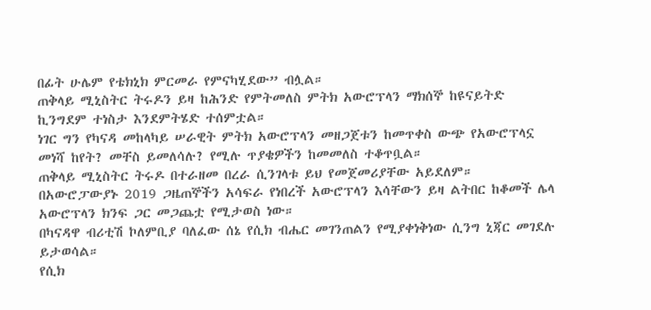በፊት ሁሌም የቴክኒክ ምርመራ የምናካሂደው” ብሏል።
ጠቅላይ ሚኒስትር ትሩዶን ይዛ ከሕንድ የምትመለስ ምትክ አውሮፕላን ማክሰኞ ከዩናይትድ ኪንግደም ተነስታ እንደምትሄድ ተሰምቷል።
ነገር ግን የካናዳ መከላካይ ሠራዊት ምትክ አውሮፕላን መዘጋጀቱን ከመጥቀስ ውጭ የአውሮፕላኗ መነሻ ከየት? መቸስ ይመለሳሉ? የሚሉ ጥያቄዎችን ከመመለስ ተቆጥቧል።
ጠቅላይ ሚኒስትር ትሩዶ በተራዘመ በረራ ሲንገላቱ ይህ የመጀመሪያቸው አይደለም።
በአውሮፓውያኑ 2019 ጋዜጠኞችን አሳፍራ የነበረች አውሮፕላን እሳቸውን ይዛ ልትበር ከቆመች ሌላ አውሮፕላን ክንፍ ጋር መጋጨቷ የሚታወስ ነው።
በካናዳዋ ብሪቲሽ ኮለምቢያ ባለፈው ሰኔ የሲክ ብሔር መገንጠልን የሚያቀነቅነው ሲንግ ኒጃር መገደሉ ይታወሳል።
የሲክ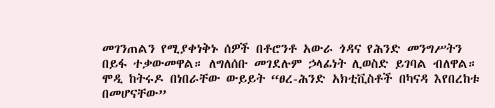መገንጠልን የሚያቀነቅኑ ሰዎች በቶሮንቶ አውራ ጎዳና የሕንድ መንግሥትን በይፋ ተቃውመዋል። ለግለሰቡ መገደሉም ኃላፊነት ሊወስድ ይገባል ብለዋል።
ሞዲ ከትሩዶ በነበራቸው ውይይት “ፀረ-ሕንድ አክቲቪስቶች በካናዳ እየበረከቱ በመሆናቸው”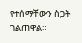የተሰማቸውን ስጋት ገልጠዋል።